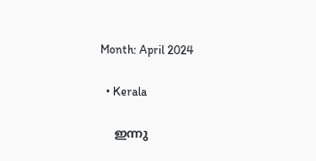Month: April 2024

  • Kerala

    ഇന്നു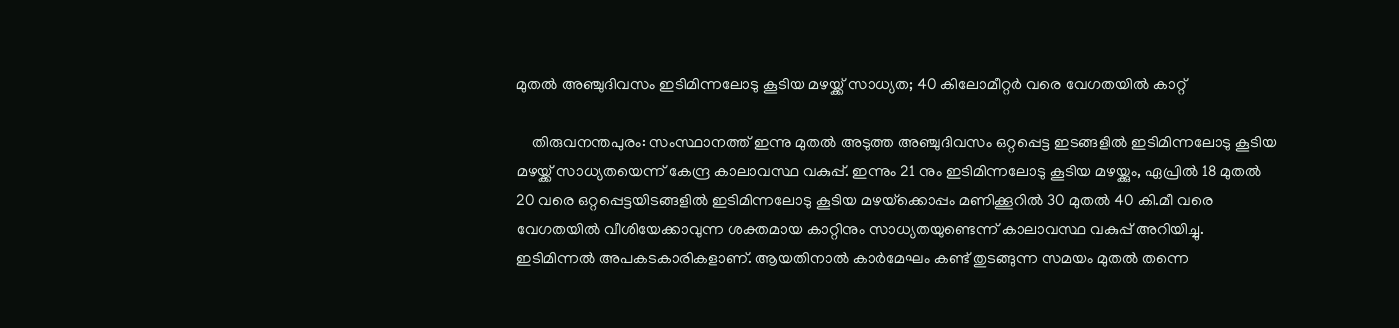മുതല്‍ അഞ്ചുദിവസം ഇടിമിന്നലോടു കൂടിയ മഴയ്ക്ക് സാധ്യത; 40 കിലോമീറ്റര്‍ വരെ വേഗതയില്‍ കാറ്റ്

    തിരുവനന്തപുരം: സംസ്ഥാനത്ത് ഇന്നു മുതല്‍ അടുത്ത അഞ്ചുദിവസം ഒറ്റപ്പെട്ട ഇടങ്ങളില്‍ ഇടിമിന്നലോടു കൂടിയ മഴയ്ക്ക് സാധ്യതയെന്ന് കേന്ദ്ര കാലാവസ്ഥ വകുപ്പ്. ഇന്നും 21 നും ഇടിമിന്നലോടു കൂടിയ മഴയ്ക്കും, ഏപ്രില്‍ 18 മുതല്‍ 20 വരെ ഒറ്റപ്പെട്ടയിടങ്ങളില്‍ ഇടിമിന്നലോടു കൂടിയ മഴയ്‌ക്കൊപ്പം മണിക്കൂറില്‍ 30 മുതല്‍ 40 കി.മീ വരെ വേഗതയില്‍ വീശിയേക്കാവുന്ന ശക്തമായ കാറ്റിനും സാധ്യതയുണ്ടെന്ന് കാലാവസ്ഥ വകുപ്പ് അറിയിച്ചു. ഇടിമിന്നല്‍ അപകടകാരികളാണ്. ആയതിനാല്‍ കാര്‍മേഘം കണ്ട് തുടങ്ങുന്ന സമയം മുതല്‍ തന്നെ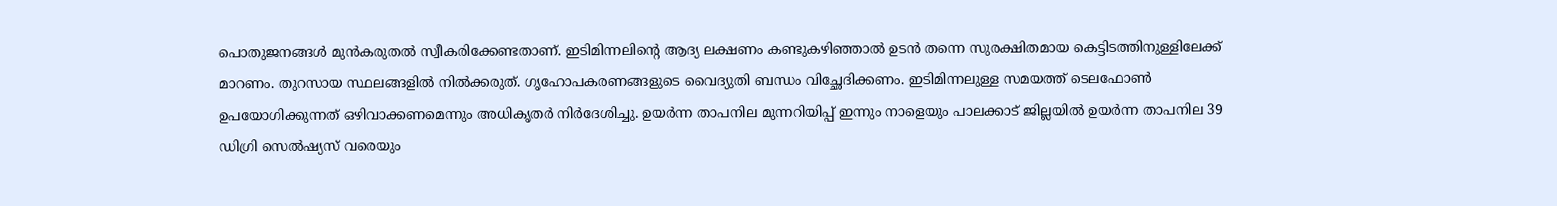പൊതുജനങ്ങള്‍ മുന്‍കരുതല്‍ സ്വീകരിക്കേണ്ടതാണ്. ഇടിമിന്നലിന്റെ ആദ്യ ലക്ഷണം കണ്ടുകഴിഞ്ഞാല്‍ ഉടന്‍ തന്നെ സുരക്ഷിതമായ കെട്ടിടത്തിനുള്ളിലേക്ക് മാറണം. തുറസായ സ്ഥലങ്ങളില്‍ നില്‍ക്കരുത്. ഗൃഹോപകരണങ്ങളുടെ വൈദ്യുതി ബന്ധം വിച്ഛേദിക്കണം. ഇടിമിന്നലുള്ള സമയത്ത് ടെലഫോണ്‍ ഉപയോഗിക്കുന്നത് ഒഴിവാക്കണമെന്നും അധികൃതര്‍ നിര്‍ദേശിച്ചു. ഉയര്‍ന്ന താപനില മുന്നറിയിപ്പ് ഇന്നും നാളെയും പാലക്കാട് ജില്ലയില്‍ ഉയര്‍ന്ന താപനില 39 ഡിഗ്രി സെല്‍ഷ്യസ് വരെയും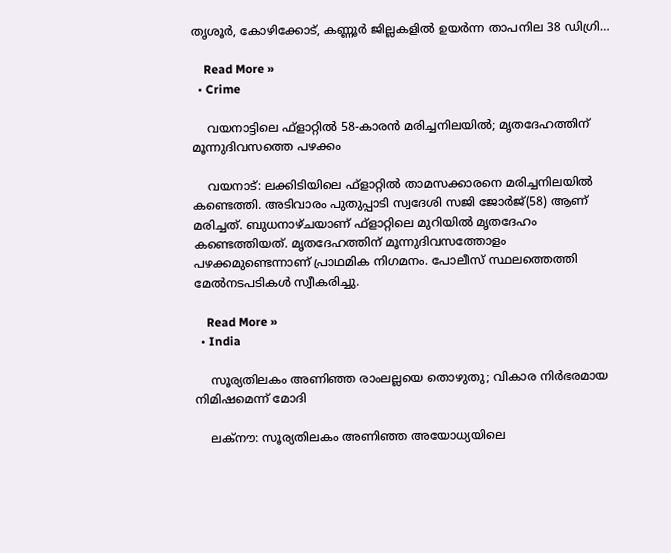തൃശൂര്‍, കോഴിക്കോട്, കണ്ണൂര്‍ ജില്ലകളില്‍ ഉയര്‍ന്ന താപനില 38 ഡിഗ്രി…

    Read More »
  • Crime

    വയനാട്ടിലെ ഫ്ളാറ്റില്‍ 58-കാരന്‍ മരിച്ചനിലയില്‍; മൃതദേഹത്തിന് മൂന്നുദിവസത്തെ പഴക്കം

    വയനാട്: ലക്കിടിയിലെ ഫ്ളാറ്റില്‍ താമസക്കാരനെ മരിച്ചനിലയില്‍ കണ്ടെത്തി. അടിവാരം പുതുപ്പാടി സ്വദേശി സജി ജോര്‍ജ്(58) ആണ് മരിച്ചത്. ബുധനാഴ്ചയാണ് ഫ്ളാറ്റിലെ മുറിയില്‍ മൃതദേഹം കണ്ടെത്തിയത്. മൃതദേഹത്തിന് മൂന്നുദിവസത്തോളം പഴക്കമുണ്ടെന്നാണ് പ്രാഥമിക നിഗമനം. പോലീസ് സ്ഥലത്തെത്തി മേല്‍നടപടികള്‍ സ്വീകരിച്ചു.

    Read More »
  • India

    സൂര്യതിലകം അണിഞ്ഞ രാംലല്ലയെ തൊഴുതു; വികാര നിര്‍ഭരമായ നിമിഷമെന്ന് മോദി

    ലക്‌നൗ: സൂര്യതിലകം അണിഞ്ഞ അയോധ്യയിലെ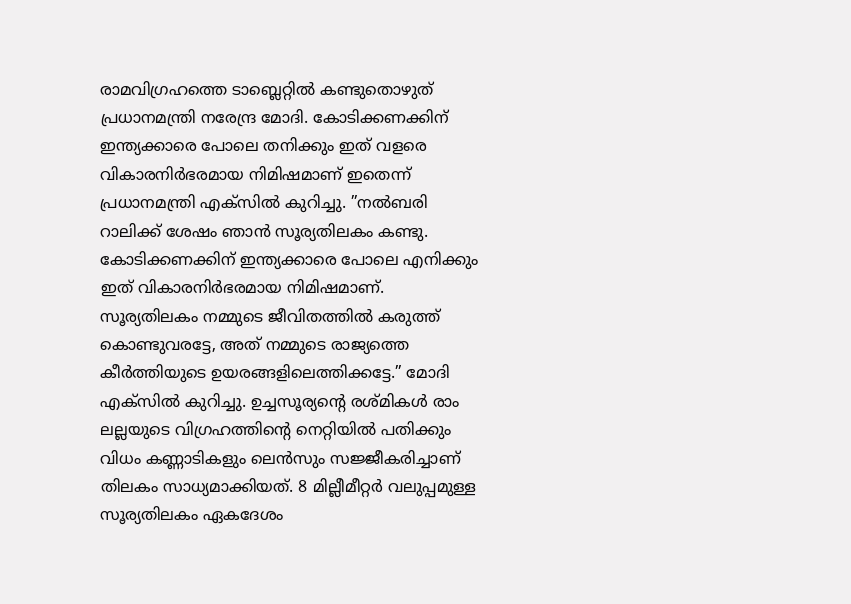രാമവിഗ്രഹത്തെ ടാബ്ലെറ്റില്‍ കണ്ടുതൊഴുത് പ്രധാനമന്ത്രി നരേന്ദ്ര മോദി. കോടിക്കണക്കിന് ഇന്ത്യക്കാരെ പോലെ തനിക്കും ഇത് വളരെ വികാരനിര്‍ഭരമായ നിമിഷമാണ് ഇതെന്ന് പ്രധാനമന്ത്രി എക്‌സില്‍ കുറിച്ചു. ”നല്‍ബരി റാലിക്ക് ശേഷം ഞാന്‍ സൂര്യതിലകം കണ്ടു. കോടിക്കണക്കിന് ഇന്ത്യക്കാരെ പോലെ എനിക്കും ഇത് വികാരനിര്‍ഭരമായ നിമിഷമാണ്. സൂര്യതിലകം നമ്മുടെ ജീവിതത്തില്‍ കരുത്ത് കൊണ്ടുവരട്ടേ, അത് നമ്മുടെ രാജ്യത്തെ കീര്‍ത്തിയുടെ ഉയരങ്ങളിലെത്തിക്കട്ടേ.” മോദി എക്‌സില്‍ കുറിച്ചു. ഉച്ചസൂര്യന്റെ രശ്മികള്‍ രാം ലല്ലയുടെ വിഗ്രഹത്തിന്റെ നെറ്റിയില്‍ പതിക്കും വിധം കണ്ണാടികളും ലെന്‍സും സജ്ജീകരിച്ചാണ് തിലകം സാധ്യമാക്കിയത്. 8 മില്ലീമീറ്റര്‍ വലുപ്പമുള്ള സൂര്യതിലകം ഏകദേശം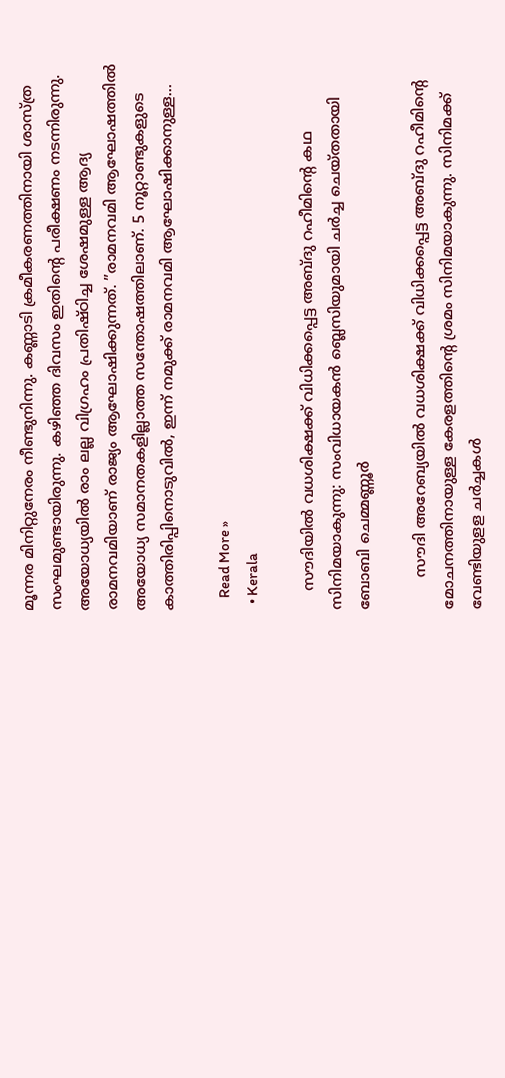മൂന്നര മിനിറ്റുനേരം നീണ്ടുനിന്നു. കണ്ണാടി ക്രമീകരണത്തിനായി ശാസ്ത്ര സംഘമുണ്ടായിരുന്നു. കഴിഞ്ഞ ദിവസം ഇതിന്റെ പരീക്ഷണം നടന്നിരുന്നു. അയോധ്യയില്‍ രാം ലല്ല വിഗ്രഹം പ്രതിഷ്ഠിച്ച ശേഷമുള്ള ആദ്യ രാമനവമിയാണ് രാജ്യം ആഘോഷിക്കുന്നത്. ”രാമനവമി ആഘോഷത്തില്‍ അയോധ്യ സമാനതകളില്ലാത്ത സന്തോഷത്തിലാണ്. 5 നൂറ്റാണ്ടുകളുടെ കാത്തിരിപ്പിനൊടുവില്‍, ഇന്ന് നമുക്ക് രാമനവമി ആഘോഷിക്കാനുള്ള…

    Read More »
  • Kerala

    സൗദിയിൽ വധശിക്ഷക്ക് വിധിക്കപ്പെട്ട അബ്ദു റഹീമിന്റെ കഥ സിനിമയാകുന്നു: സംവിധായകൻ ബ്ലെസിയുമായി ചര്‍ച്ച ചെയ്തതായി ബോബി ചെമ്മണ്ണൂര്‍

       സൗദി അറേബ്യയില്‍ വധശിക്ഷക്ക് വിധിക്കപ്പെട്ട അബ്ദു റഹീമിന്റെ മോചനത്തിനായുള്ള കേരളത്തിന്റെ ശ്രമം സിനിമയാകുന്നു. സിനിമക്ക് വേണ്ടിയുളള ചര്‍ച്ചകള്‍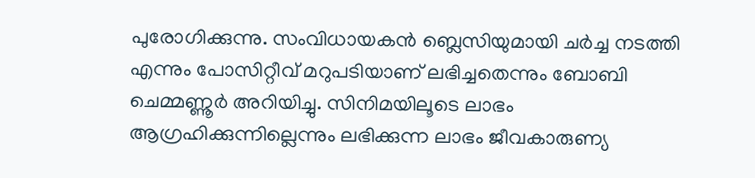പുരോഗിക്കുന്നു. സംവിധായകന്‍ ബ്ലെസിയുമായി ചര്‍ച്ച നടത്തി എന്നും പോസിറ്റീവ് മറുപടിയാണ് ലഭിച്ചതെന്നും ബോബി ചെമ്മണ്ണൂര്‍ അറിയിച്ചു. സിനിമയിലൂടെ ലാഭം ആഗ്രഹിക്കുന്നില്ലെന്നും ലഭിക്കുന്ന ലാഭം ജീവകാരുണ്യ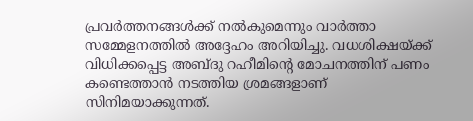പ്രവര്‍ത്തനങ്ങള്‍ക്ക് നല്‍കുമെന്നും വാര്‍ത്താ സമ്മേളനത്തില്‍ അദ്ദേഹം അറിയിച്ചു. വധശിക്ഷയ്ക്ക് വിധിക്കപ്പെട്ട അബ്ദു റഹീമിന്റെ മോചനത്തിന് പണം കണ്ടെത്താന്‍ നടത്തിയ ശ്രമങ്ങളാണ് സിനിമയാക്കുന്നത്.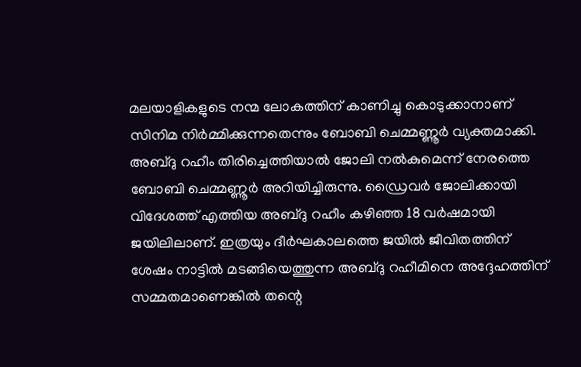മലയാളികളുടെ നന്മ ലോകത്തിന് കാണിച്ചു കൊടുക്കാനാണ് സിനിമ നിര്‍മ്മിക്കുന്നതെന്നും ബോബി ചെമ്മണ്ണൂര്‍ വ്യക്തമാക്കി. അബ്ദു റഹീം തിരിച്ചെത്തിയാല്‍ ജോലി നല്‍കുമെന്ന് നേരത്തെ ബോബി ചെമ്മണ്ണൂര്‍ അറിയിച്ചിരുന്നു. ഡ്രൈവര്‍ ജോലിക്കായി വിദേശത്ത് എത്തിയ അബ്ദു റഹീം കഴിഞ്ഞ 18 വര്‍ഷമായി ജയിലിലാണ്. ഇത്രയും ദീര്‍ഘകാലത്തെ ജയില്‍ ജീവിതത്തിന് ശേഷം നാട്ടില്‍ മടങ്ങിയെത്തുന്ന അബ്ദു റഹീമിനെ അദ്ദേഹത്തിന് സമ്മതമാണെങ്കില്‍ തന്റെ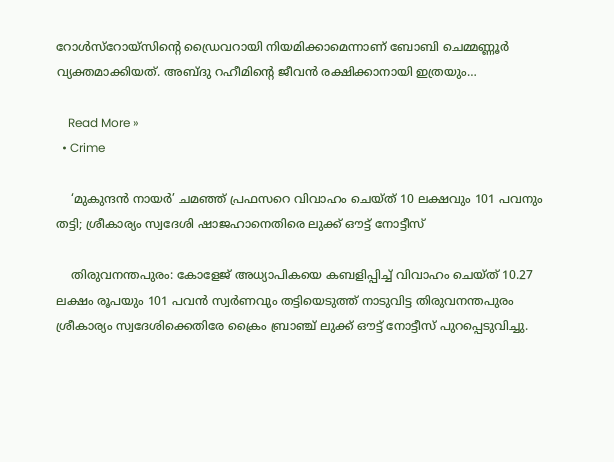റോള്‍സ്‌റോയ്‌സിന്റെ ഡ്രൈവറായി നിയമിക്കാമെന്നാണ് ബോബി ചെമ്മണ്ണൂര്‍ വ്യക്തമാക്കിയത്. അബ്ദു റഹീമിന്റെ ജീവന്‍ രക്ഷിക്കാനായി ഇത്രയും…

    Read More »
  • Crime

    ‘മുകുന്ദന്‍ നായര്‍’ ചമഞ്ഞ് പ്രഫസറെ വിവാഹം ചെയ്ത് 10 ലക്ഷവും 101 പവനും തട്ടി; ശ്രീകാര്യം സ്വദേശി ഷാജഹാനെതിരെ ലുക്ക് ഔട്ട് നോട്ടീസ്

    തിരുവനന്തപുരം: കോളേജ് അധ്യാപികയെ കബളിപ്പിച്ച് വിവാഹം ചെയ്ത് 10.27 ലക്ഷം രൂപയും 101 പവന്‍ സ്വര്‍ണവും തട്ടിയെടുത്ത് നാടുവിട്ട തിരുവനന്തപുരം ശ്രീകാര്യം സ്വദേശിക്കെതിരേ ക്രൈം ബ്രാഞ്ച് ലുക്ക് ഔട്ട് നോട്ടീസ് പുറപ്പെടുവിച്ചു.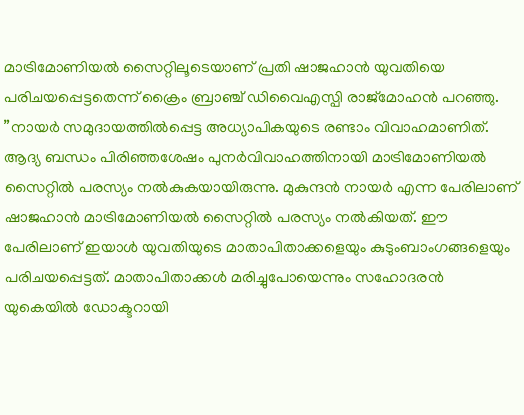മാട്രിമോണിയല്‍ സൈറ്റിലൂടെയാണ് പ്രതി ഷാജഹാന്‍ യുവതിയെ പരിചയപ്പെട്ടതെന്ന് ക്രൈം ബ്രാഞ്ച് ഡിവൈഎസ്പി രാജ്മോഹന്‍ പറഞ്ഞു. ”നായര്‍ സമുദായത്തില്‍പ്പെട്ട അധ്യാപികയുടെ രണ്ടാം വിവാഹമാണിത്. ആദ്യ ബന്ധം പിരിഞ്ഞശേഷം പുനര്‍വിവാഹത്തിനായി മാട്രിമോണിയല്‍ സൈറ്റില്‍ പരസ്യം നല്‍കുകയായിരുന്നു. മുകുന്ദന്‍ നായര്‍ എന്ന പേരിലാണ് ഷാജഹാന്‍ മാട്രിമോണിയല്‍ സൈറ്റില്‍ പരസ്യം നല്‍കിയത്. ഈ പേരിലാണ് ഇയാള്‍ യുവതിയുടെ മാതാപിതാക്കളെയും കുടുംബാംഗങ്ങളെയും പരിചയപ്പെട്ടത്. മാതാപിതാക്കള്‍ മരിച്ചുപോയെന്നും സഹോദരന്‍ യുകെയില്‍ ഡോക്ടറായി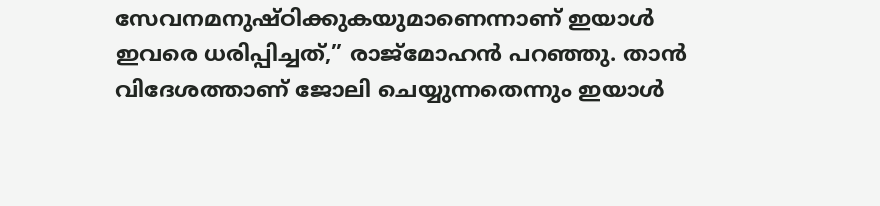സേവനമനുഷ്ഠിക്കുകയുമാണെന്നാണ് ഇയാള്‍ ഇവരെ ധരിപ്പിച്ചത്,” രാജ്മോഹന്‍ പറഞ്ഞു. താന്‍ വിദേശത്താണ് ജോലി ചെയ്യുന്നതെന്നും ഇയാള്‍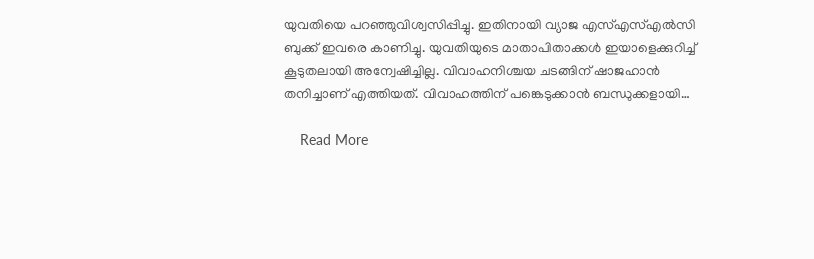യുവതിയെ പറഞ്ഞുവിശ്വസിപ്പിച്ചു. ഇതിനായി വ്യാജ എസ്എസ്എല്‍സി ബുക്ക് ഇവരെ കാണിച്ചു. യുവതിയുടെ മാതാപിതാക്കള്‍ ഇയാളെക്കുറിച്ച് കൂടുതലായി അന്വേഷിച്ചില്ല. വിവാഹനിശ്ചയ ചടങ്ങിന് ഷാജഹാന്‍ തനിച്ചാണ് എത്തിയത്. വിവാഹത്തിന് പങ്കെടുക്കാന്‍ ബന്ധുക്കളായി…

    Read More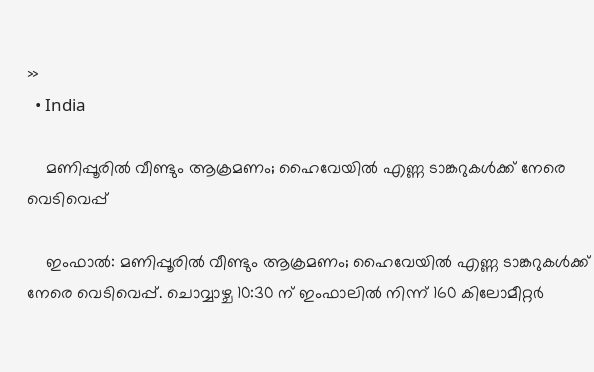»
  • India

    മണിപ്പൂരില്‍ വീണ്ടും ആക്രമണം; ഹൈവേയില്‍ എണ്ണ ടാങ്കറുകള്‍ക്ക് നേരെ വെടിവെപ്പ്

    ഇംഫാല്‍: മണിപ്പൂരില്‍ വീണ്ടും ആക്രമണം; ഹൈവേയില്‍ എണ്ണ ടാങ്കറുകള്‍ക്ക് നേരെ വെടിവെപ്പ്. ചൊവ്വാഴ്ച 10:30 ന് ഇംഫാലില്‍ നിന്ന് 160 കിലോമീറ്റര്‍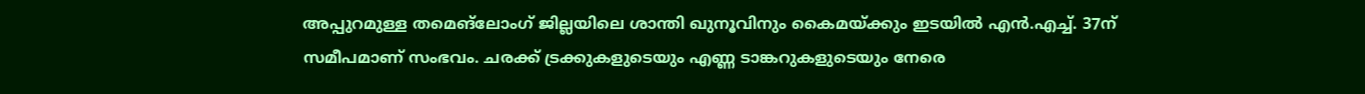അപ്പുറമുള്ള തമെങ്ലോംഗ് ജില്ലയിലെ ശാന്തി ഖുനൂവിനും കൈമയ്ക്കും ഇടയില്‍ എന്‍.എച്ച്. 37ന് സമീപമാണ് സംഭവം. ചരക്ക് ട്രക്കുകളുടെയും എണ്ണ ടാങ്കറുകളുടെയും നേരെ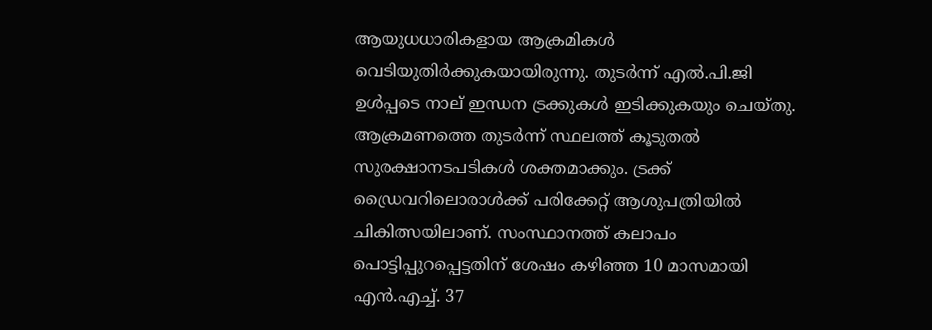ആയുധധാരികളായ ആക്രമികള്‍ വെടിയുതിര്‍ക്കുകയായിരുന്നു. തുടര്‍ന്ന് എല്‍.പി.ജി ഉള്‍പ്പടെ നാല് ഇന്ധന ട്രക്കുകള്‍ ഇടിക്കുകയും ചെയ്തു. ആക്രമണത്തെ തുടര്‍ന്ന് സ്ഥലത്ത് കൂടുതല്‍ സുരക്ഷാനടപടികള്‍ ശക്തമാക്കും. ട്രക്ക് ഡ്രൈവറിലൊരാള്‍ക്ക് പരിക്കേറ്റ് ആശുപത്രിയില്‍ ചികിത്സയിലാണ്. സംസ്ഥാനത്ത് കലാപം പൊട്ടിപ്പുറപ്പെട്ടതിന് ശേഷം കഴിഞ്ഞ 10 മാസമായി എന്‍.എച്ച്. 37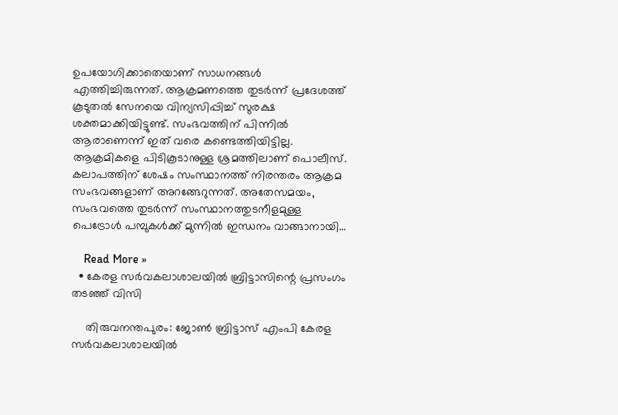ഉപയോഗിക്കാതെയാണ് സാധനങ്ങള്‍ എത്തിച്ചിരുന്നത്. ആക്രമണത്തെ തുടര്‍ന്ന് പ്രദേശത്ത് കൂടുതല്‍ സേനയെ വിന്യസിപ്പിച്ച് സുരക്ഷ ശക്തമാക്കിയിട്ടുണ്ട്. സംഭവത്തിന് പിന്നില്‍ ആരാണെന്ന് ഇത് വരെ കണ്ടെത്തിയിട്ടില്ല. ആക്രമികളെ പിടികൂടാനുള്ള ശ്രമത്തിലാണ് പൊലീസ്. കലാപത്തിന് ശേഷം സംസ്ഥാനത്ത് നിരന്തരം ആക്രമ സംഭവങ്ങളാണ് അറങ്ങേറുന്നത്. അതേസമയം, സംഭവത്തെ തുടര്‍ന്ന് സംസ്ഥാനത്തുടനീളമുള്ള പെട്രോള്‍ പമ്പുകള്‍ക്ക് മുന്നില്‍ ഇന്ധനം വാങ്ങാനായി…

    Read More »
  • കേരള സര്‍വകലാശാലയില്‍ ബ്രിട്ടാസിന്റെ പ്രസംഗം തടഞ്ഞ് വിസി

    തിരുവനന്തപുരം: ജോണ്‍ ബ്രിട്ടാസ് എംപി കേരള സര്‍വകലാശാലയില്‍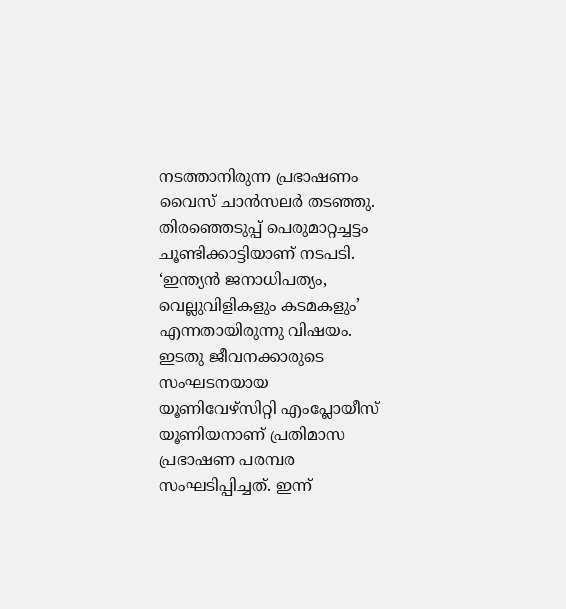നടത്താനിരുന്ന പ്രഭാഷണം വൈസ് ചാന്‍സലര്‍ തടഞ്ഞു. തിരഞ്ഞെടുപ്പ് പെരുമാറ്റച്ചട്ടം ചൂണ്ടിക്കാട്ടിയാണ് നടപടി. ‘ഇന്ത്യന്‍ ജനാധിപത്യം, വെല്ലുവിളികളും കടമകളും’ എന്നതായിരുന്നു വിഷയം. ഇടതു ജീവനക്കാരുടെ സംഘടനയായ യൂണിവേഴ്‌സിറ്റി എംപ്ലോയീസ് യൂണിയനാണ് പ്രതിമാസ പ്രഭാഷണ പരമ്പര സംഘടിപ്പിച്ചത്. ഇന്ന്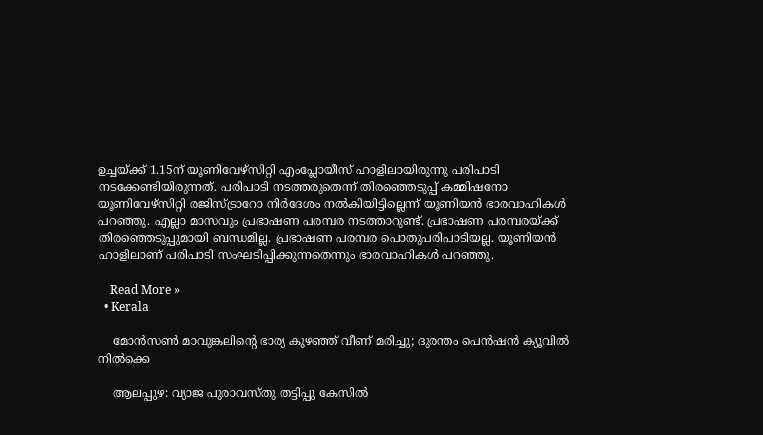ഉച്ചയ്ക്ക് 1.15ന് യൂണിവേഴ്‌സിറ്റി എംപ്ലോയീസ് ഹാളിലായിരുന്നു പരിപാടി നടക്കേണ്ടിയിരുന്നത്. പരിപാടി നടത്തരുതെന്ന് തിരഞ്ഞെടുപ്പ് കമ്മിഷനോ യൂണിവേഴ്‌സിറ്റി രജിസ്ട്രാറോ നിര്‍ദേശം നല്‍കിയിട്ടില്ലെന്ന് യൂണിയന്‍ ഭാരവാഹികള്‍ പറഞ്ഞു. എല്ലാ മാസവും പ്രഭാഷണ പരമ്പര നടത്താറുണ്ട്. പ്രഭാഷണ പരമ്പരയ്ക്ക് തിരഞ്ഞെടുപ്പുമായി ബന്ധമില്ല. പ്രഭാഷണ പരമ്പര പൊതുപരിപാടിയല്ല. യൂണിയന്‍ ഹാളിലാണ് പരിപാടി സംഘടിപ്പിക്കുന്നതെന്നും ഭാരവാഹികള്‍ പറഞ്ഞു.

    Read More »
  • Kerala

    മോന്‍സണ്‍ മാവുങ്കലിന്റെ ഭാര്യ കുഴഞ്ഞ് വീണ് മരിച്ചു; ദുരന്തം പെന്‍ഷന്‍ ക്യൂവില്‍ നില്‍ക്കെ

    ആലപ്പുഴ: വ്യാജ പുരാവസ്തു തട്ടിപ്പു കേസില്‍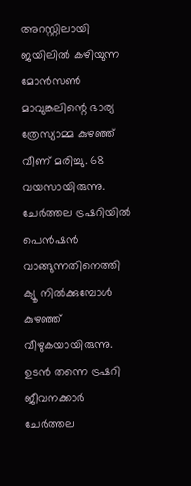അറസ്റ്റിലായി ജയിലില്‍ കഴിയുന്ന മോന്‍സണ്‍ മാവുങ്കലിന്റെ ഭാര്യ ത്രേസ്യാമ്മ കുഴഞ്ഞ് വീണ് മരിച്ചു. 68 വയസായിരുന്നു. ചേര്‍ത്തല ട്രഷറിയില്‍ പെന്‍ഷന്‍ വാങ്ങുന്നതിനെത്തി ക്യൂ നില്‍ക്കുമ്പോള്‍ കുഴഞ്ഞ് വീഴുകയായിരുന്നു. ഉടന്‍ തന്നെ ട്രഷറി ജീവനക്കാര്‍ ചേര്‍ത്തല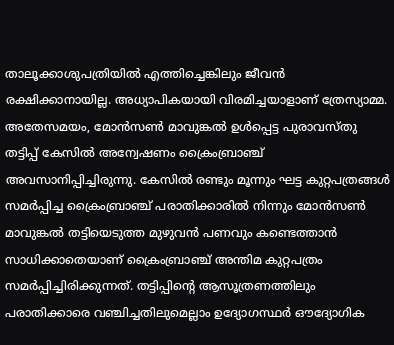താലൂക്കാശുപത്രിയില്‍ എത്തിച്ചെങ്കിലും ജീവന്‍ രക്ഷിക്കാനായില്ല. അധ്യാപികയായി വിരമിച്ചയാളാണ് ത്രേസ്യാമ്മ. അതേസമയം, മോന്‍സണ്‍ മാവുങ്കല്‍ ഉള്‍പ്പെട്ട പുരാവസ്തു തട്ടിപ്പ് കേസില്‍ അന്വേഷണം ക്രൈംബ്രാഞ്ച് അവസാനിപ്പിച്ചിരുന്നു. കേസില്‍ രണ്ടും മൂന്നും ഘട്ട കുറ്റപത്രങ്ങള്‍ സമര്‍പ്പിച്ച ക്രൈംബ്രാഞ്ച് പരാതിക്കാരില്‍ നിന്നും മോന്‍സണ്‍ മാവുങ്കല്‍ തട്ടിയെടുത്ത മുഴുവന്‍ പണവും കണ്ടെത്താന്‍ സാധിക്കാതെയാണ് ക്രൈംബ്രാഞ്ച് അന്തിമ കുറ്റപത്രം സമര്‍പ്പിച്ചിരിക്കുന്നത്. തട്ടിപ്പിന്റെ ആസൂത്രണത്തിലും പരാതിക്കാരെ വഞ്ചിച്ചതിലുമെല്ലാം ഉദ്യോഗസ്ഥര്‍ ഔദ്യോഗിക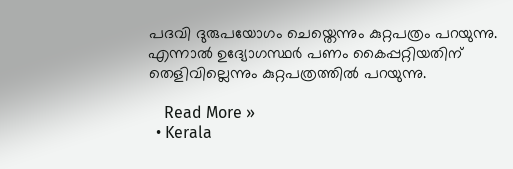പദവി ദുരുപയോഗം ചെയ്തെന്നും കുറ്റപത്രം പറയുന്നു. എന്നാല്‍ ഉദ്യോഗസ്ഥര്‍ പണം കൈപ്പറ്റിയതിന് തെളിവില്ലെന്നും കുറ്റപത്രത്തില്‍ പറയുന്നു.

    Read More »
  • Kerala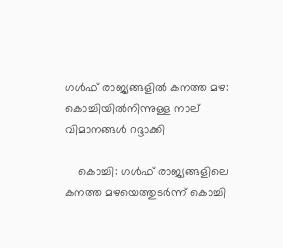ഗള്‍ഫ് രാജ്യങ്ങളില്‍ കനത്ത മഴ: കൊച്ചിയില്‍നിന്നുള്ള നാല് വിമാനങ്ങള്‍ റദ്ദാക്കി

    കൊച്ചി: ഗള്‍ഫ് രാജ്യങ്ങളിലെ കനത്ത മഴയെത്തുടര്‍ന്ന് കൊച്ചി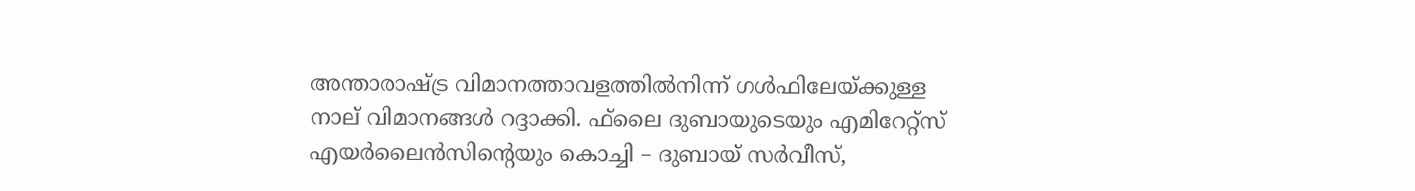അന്താരാഷ്ട്ര വിമാനത്താവളത്തില്‍നിന്ന് ഗള്‍ഫിലേയ്ക്കുള്ള നാല് വിമാനങ്ങള്‍ റദ്ദാക്കി. ഫ്‌ലൈ ദുബായുടെയും എമിറേറ്റ്‌സ് എയര്‍ലൈന്‍സിന്റെയും കൊച്ചി – ദുബായ് സര്‍വീസ്,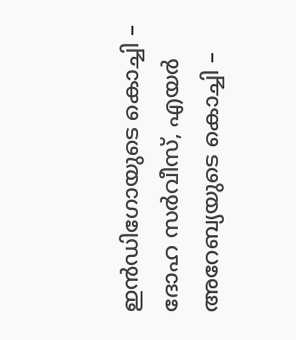ഇന്‍ഡിഗോയുടെ കൊച്ചി – ദോഹ സര്‍വീസ്, എയര്‍ അറേബ്യയുടെ കൊച്ചി –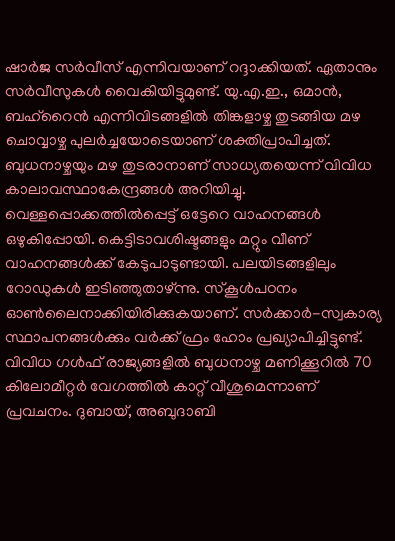ഷാര്‍ജ സര്‍വീസ് എന്നിവയാണ് റദ്ദാക്കിയത്. ഏതാനും സര്‍വീസുകള്‍ വൈകിയിട്ടുമുണ്ട്. യു.എ.ഇ., ഒമാന്‍, ബഹ്റൈന്‍ എന്നിവിടങ്ങളില്‍ തിങ്കളാഴ്ച തുടങ്ങിയ മഴ ചൊവ്വാഴ്ച പുലര്‍ച്ചയോടെയാണ് ശക്തിപ്രാപിച്ചത്. ബുധനാഴ്ചയും മഴ തുടരാനാണ് സാധ്യതയെന്ന് വിവിധ കാലാവസ്ഥാകേന്ദ്രങ്ങള്‍ അറിയിച്ചു. വെള്ളപ്പൊക്കത്തില്‍പ്പെട്ട് ഒട്ടേറെ വാഹനങ്ങള്‍ ഒഴുകിപ്പോയി. കെട്ടിടാവശിഷ്ടങ്ങളും മറ്റും വീണ് വാഹനങ്ങള്‍ക്ക് കേടുപാടുണ്ടായി. പലയിടങ്ങളിലും റോഡുകള്‍ ഇടിഞ്ഞുതാഴ്ന്നു. സ്‌കൂള്‍പഠനം ഓണ്‍ലൈനാക്കിയിരിക്കുകയാണ്. സര്‍ക്കാര്‍-സ്വകാര്യ സ്ഥാപനങ്ങള്‍ക്കും വര്‍ക്ക് ഫ്രം ഹോം പ്രഖ്യാപിച്ചിട്ടുണ്ട്. വിവിധ ഗള്‍ഫ് രാജ്യങ്ങളില്‍ ബുധനാഴ്ച മണിക്കൂറില്‍ 70 കിലോമീറ്റര്‍ വേഗത്തില്‍ കാറ്റ് വീശുമെന്നാണ് പ്രവചനം. ദുബായ്, അബുദാബി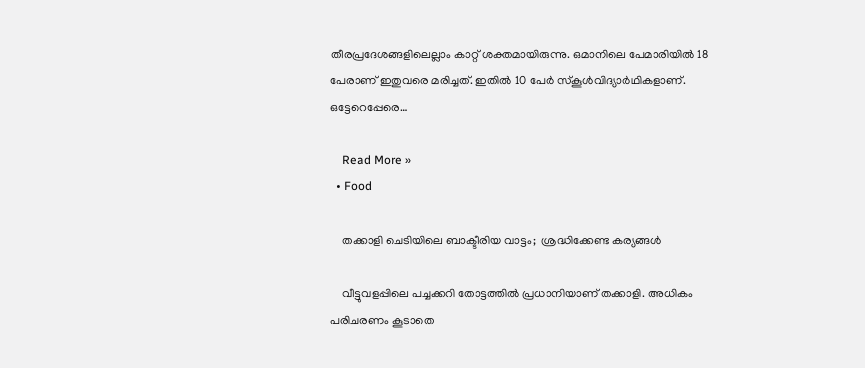തീരപ്രദേശങ്ങളിലെല്ലാം കാറ്റ് ശക്തമായിരുന്നു. ഒമാനിലെ പേമാരിയില്‍ 18 പേരാണ് ഇതുവരെ മരിച്ചത്. ഇതില്‍ 10 പേര്‍ സ്‌കൂള്‍വിദ്യാര്‍ഥികളാണ്. ഒട്ടേറെപ്പേരെ…

    Read More »
  • Food

    തക്കാളി ചെടിയിലെ ബാക്ടീരിയ വാട്ടം;  ശ്രദ്ധിക്കേണ്ട കര്യങ്ങള്‍

    വീട്ടുവളപ്പിലെ പച്ചക്കറി തോട്ടത്തില്‍ പ്രധാനിയാണ് തക്കാളി. അധികം പരിചരണം കൂടാതെ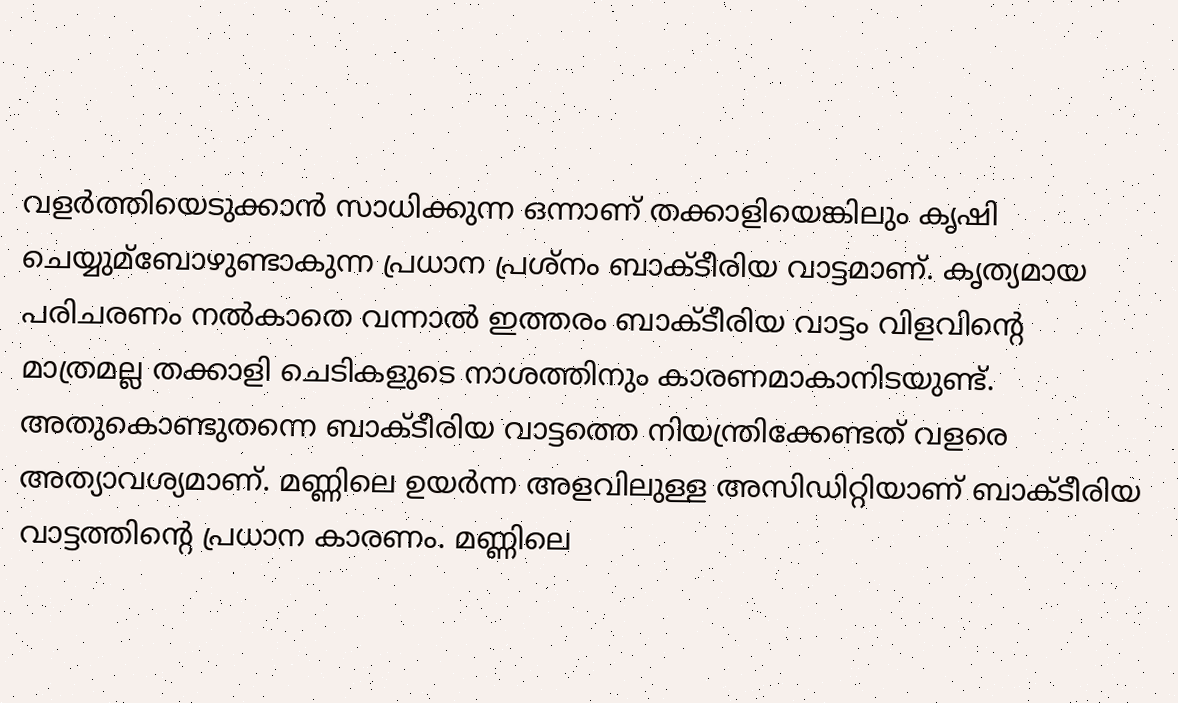വളർത്തിയെടുക്കാൻ സാധിക്കുന്ന ഒന്നാണ് തക്കാളിയെങ്കിലും കൃഷി ചെയ്യുമ്ബോഴുണ്ടാകുന്ന പ്രധാന പ്രശ്നം ബാക്ടീരിയ വാട്ടമാണ്. കൃത്യമായ പരിചരണം നല്‍കാതെ വന്നാല്‍ ഇത്തരം ബാക്ടീരിയ വാട്ടം വിളവിന്റെ മാത്രമല്ല തക്കാളി ചെടികളുടെ നാശത്തിനും കാരണമാകാനിടയുണ്ട്. അതുകൊണ്ടുതന്നെ ബാക്ടീരിയ വാട്ടത്തെ നിയന്ത്രിക്കേണ്ടത് വളരെ അത്യാവശ്യമാണ്. മണ്ണിലെ ഉയർന്ന അളവിലുള്ള അസിഡിറ്റിയാണ് ബാക്ടീരിയ വാട്ടത്തിൻ്റെ പ്രധാന കാരണം. മണ്ണിലെ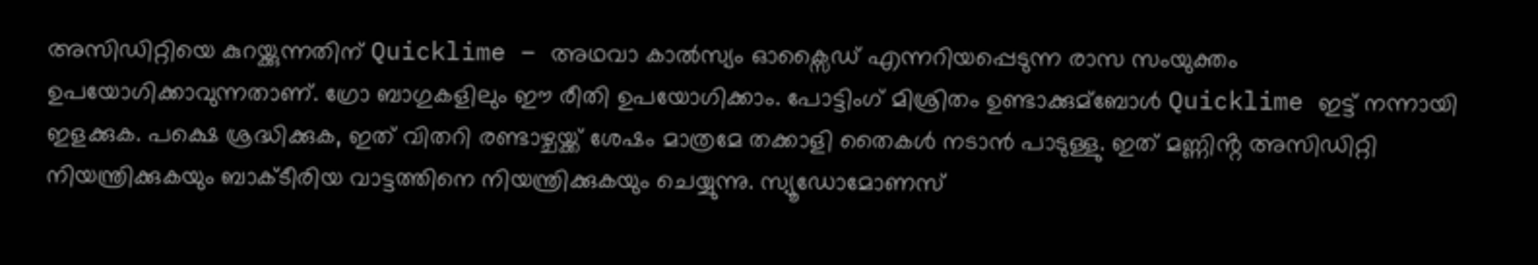അസിഡിറ്റിയെ കുറയ്ക്കുന്നതിന് Quicklime – അഥവാ കാല്‍സ്യം ഓക്സൈഡ് എന്നറിയപ്പെടുന്ന രാസ സംയുക്തം ഉപയോഗിക്കാവുന്നതാണ്. ഗ്രോ ബാഗുകളിലും ഈ രീതി ഉപയോഗിക്കാം. പോട്ടിംഗ് മിശ്രിതം ഉണ്ടാക്കുമ്ബോള്‍ Quicklime ഇട്ട് നന്നായി ഇളക്കുക. പക്ഷെ ശ്രദ്ധിക്കുക, ഇത് വിതറി രണ്ടാഴ്ചയ്ക്ക് ശേഷം മാത്രമേ തക്കാളി തൈകള്‍ നടാൻ പാടുള്ളു. ഇത് മണ്ണിൻ്റ അസിഡിറ്റി നിയന്ത്രിക്കുകയും ബാക്ടീരിയ വാട്ടത്തിനെ നിയന്ത്രിക്കുകയും ചെയ്യുന്നു. സ്യൂഡോമോണസ്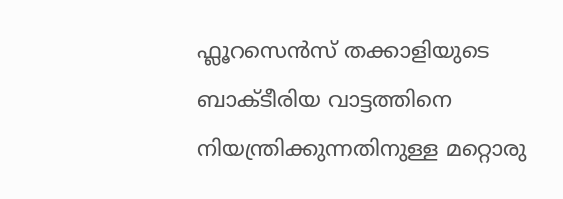ഫ്ലൂറസെൻസ് തക്കാളിയുടെ ബാക്ടീരിയ വാട്ടത്തിനെ നിയന്ത്രിക്കുന്നതിനുള്ള മറ്റൊരു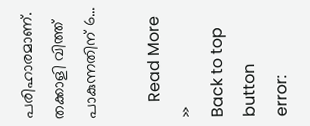പരിഹാരമാണ്. തക്കാളി വിത്ത് പാകുന്നതിന് 6…

    Read More »
Back to top button
error: